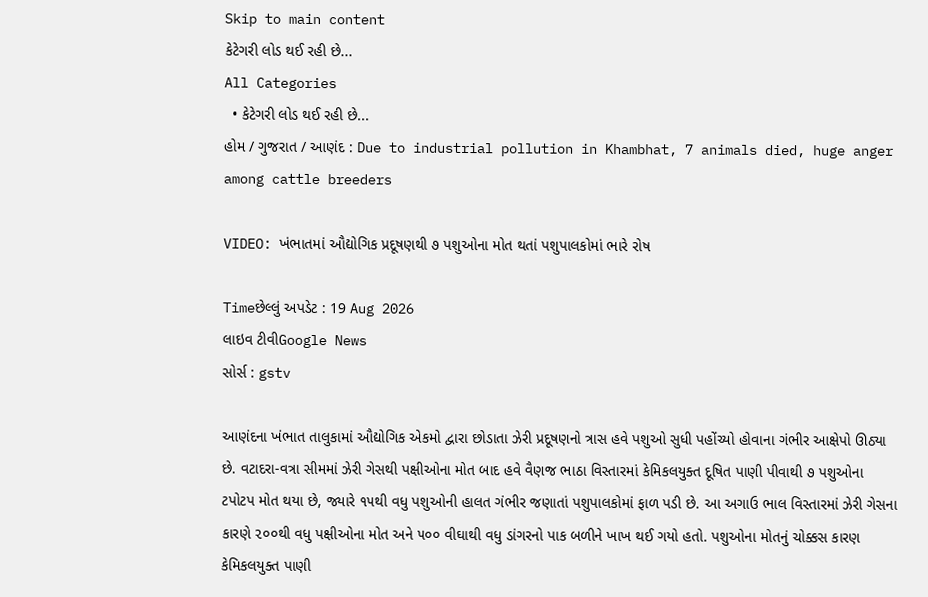Skip to main content
કેટેગરી લોડ થઈ રહી છે...
All Categories
  • કેટેગરી લોડ થઈ રહી છે...
હોમ / ગુજરાત / આણંદ : Due to industrial pollution in Khambhat, 7 animals died, huge anger among cattle breeders

VIDEO: ખંભાતમાં ઔદ્યોગિક પ્રદૂષણથી ૭ પશુઓના મોત થતાં પશુપાલકોમાં ભારે રોષ

Timeછેલ્લું અપડેટ : 19 Aug 2026
લાઇવ ટીવીGoogle News
સોર્સ : gstv

આણંદના ખંભાત તાલુકામાં ઔદ્યોગિક એકમો દ્વારા છોડાતા ઝેરી પ્રદૂષણનો ત્રાસ હવે પશુઓ સુધી પહોંચ્યો હોવાના ગંભીર આક્ષેપો ઊઠ્યા છે. વટાદરા-વત્રા સીમમાં ઝેરી ગેસથી પક્ષીઓના મોત બાદ હવે વૈણજ ભાઠા વિસ્તારમાં કેમિકલયુક્ત દૂષિત પાણી પીવાથી ૭ પશુઓના ટપોટપ મોત થયા છે, જ્યારે ૧૫થી વધુ પશુઓની હાલત ગંભીર જણાતાં પશુપાલકોમાં ફાળ પડી છે. આ અગાઉ ભાલ વિસ્તારમાં ઝેરી ગેસના કારણે ૨૦૦થી વધુ પક્ષીઓના મોત અને ૫૦૦ વીઘાથી વધુ ડાંગરનો પાક બળીને ખાખ થઈ ગયો હતો. પશુઓના મોતનું ચોક્કસ કારણ કેમિકલયુક્ત પાણી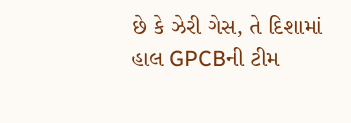છે કે ઝેરી ગેસ, તે દિશામાં હાલ GPCBની ટીમ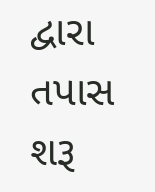દ્વારા તપાસ શરૂ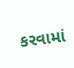કરવામાં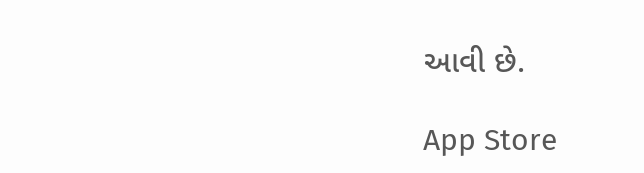આવી છે.

App Store